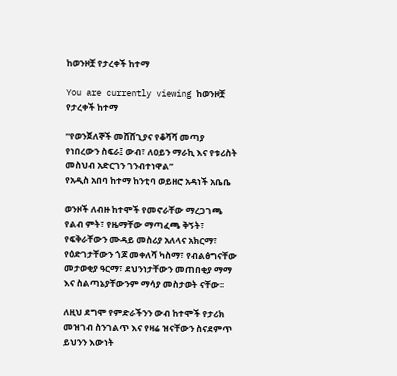ከወንዞቿ የታረቀች ከተማ

You are currently viewing ከወንዞቿ የታረቀች ከተማ

“የወንጀለኞች መሸሸጊያና የቆሻሻ መጣያ የነበረውን ስፍራ፤ ውብ፣ ለዐይን ማራኪ እና የቱሪስት መስህብ አድርገን ገንብተነዋል”
የአዲስ አበባ ከተማ ከንቲባ ወይዘሮ አዳነች አቤቤ

ወንዞች ለብዙ ከተሞች የመኖራቸው ማረጋገጫ የልብ ምት፣ የዜማቸው ማጣፈጫ ቅኝት፣ የፍቅራቸውን ሙዳይ መስሪያ አለላና አክርማ፣ የዕድገታቸውን ጎጆ መቀለሻ ካስማ፣ የብልፅግናቸው መታወቂያ ዓርማ፣ ደህንነታቸውን መጠበቂያ ማማ እና ስልጣኔያቸውንም ማሳያ መስታወት ናቸው፡፡

ለዚህ ደግሞ የምድራችንን ውብ ከተሞች የታሪክ መዝገብ ስንገልጥ እና የዛሬ ዝናቸውን ስናደምጥ ይህንን እውነት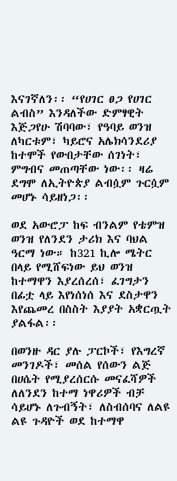እናገኛለን፡፡ “የሀገር ፀጋ የሀገር ልብስ” እንዳለችው ድምፃዊት እጅጋየሁ ሽባባው፣ የዓባይ ወንዝ ለካርቱም፣ ካይሮና አሌክሳንደሪያ ከተሞች የውበታቸው ሰገነት፣ ምግብና መጠጣቸው ነው፡፡ ዛሬ ደግሞ ለኢትዮጵያ ልብሷም ጉርሷም መሆኑ ሳይዘነጋ፡፡

ወደ አውሮፓ ከፍ ብንልም የቴምዝ ወንዝ የለንደን ታሪክ እና ባህል ዓርማ ነው። ከ321 ኪሎ ሜትር በላይ የሚሸፍነው ይህ ወንዝ ከተማዋን እያረሰረሰ፣ ፈገግታን በፊቷ ላይ እየነሰነሰ እና ደስታዋን እየጨመረ በስስት እያያት አቋርጧት ያልፋል፡፡

በወንዙ ዳር ያሉ ፓርኮች፣ የእግረኛ መንገዶች፣ መሰል የሰውን ልጅ በሀሴት የሚያረሰርሱ መናፈሻዎች ለለንደን ከተማ ነዋሪዎች ብቻ ሳይሆኑ ለጉብኝት፣ ለስብሰባና ለልዩ ልዩ ጉዳዮች ወደ ከተማዋ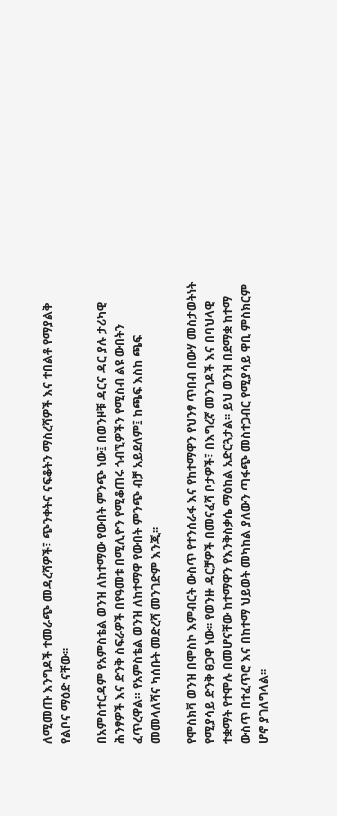ለሚመጡ እንግዶች ተመራጭ መዳረሻዎች፣ ጭንቀትና ናፍቆትን ማስረሻዎች እና ተበልቶ የማያልቅ የልቦና ማዕድ ናቸው፡፡

በአምስተርዳም የአምስቴል ወንዝ ለከተማው የውበት ምንጭ ነው፤ በወንዞቹ ዳርና ዳር ያሉ ታሪካዊ ሕንፃዎች እና ድንቅ ስፍራዎች በየዓመቱ በሚሊዮን የሚቆጠሩ ጎብኚዎችን የሚስብ ልዩ ውበትን ፈጥረዋል። የአምስቴል ወንዝ ለከተማዋ የውበት ምንጭ ብቻ አይደለም፤ ከጫፍ እስከ ጫፍ መመላለሻና ካሰቡት መድረሻ መንገድም እንጂ፡፡

የሞስክቫ ወንዝ በሞስኮ እምብርት ውስጥ የተንሰራፋ እና የከተማዋን የህንፃ ጥበብ በውሃ መስታወትነት የሚያሳይ ድንቅ ፀጋዋ ነው፡፡ የወንዙ ዳርቻዎች በመናፈሻ ቦታዎች፣ በእግረኛ መንገዶች እና በባህላዊ ተቋማት የተሞሉ በመሆናቸው ከተማዋን የእንቅስቃሴ ማዕከል አድርጓታል፡፡ ይህ ወንዝ በደማቋ ከተማ ውስጥ በተፈጥሮ እና በከተማ ህይወት መካከል ያለውን ጣፋጭ መስተጋብር የሚያሳይ ዋቢ ምስክርም ሆኖ ያገለግላል፡፡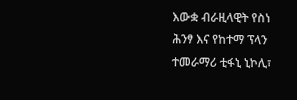እውቋ ብራዚላዊት የስነ ሕንፃ እና የከተማ ፕላን ተመራማሪ ቲፋኒ ኒኮሊ፣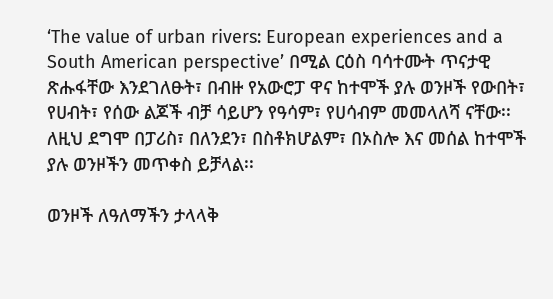‘The value of urban rivers: European experiences and a South American perspective’ በሚል ርዕስ ባሳተሙት ጥናታዊ ጽሑፋቸው እንደገለፁት፣ በብዙ የአውሮፓ ዋና ከተሞች ያሉ ወንዞች የውበት፣ የሀብት፣ የሰው ልጆች ብቻ ሳይሆን የዓሳም፣ የሀሳብም መመላለሻ ናቸው፡፡ ለዚህ ደግሞ በፓሪስ፣ በለንደን፣ በስቶክሆልም፣ በኦስሎ እና መሰል ከተሞች ያሉ ወንዞችን መጥቀስ ይቻላል፡፡

ወንዞች ለዓለማችን ታላላቅ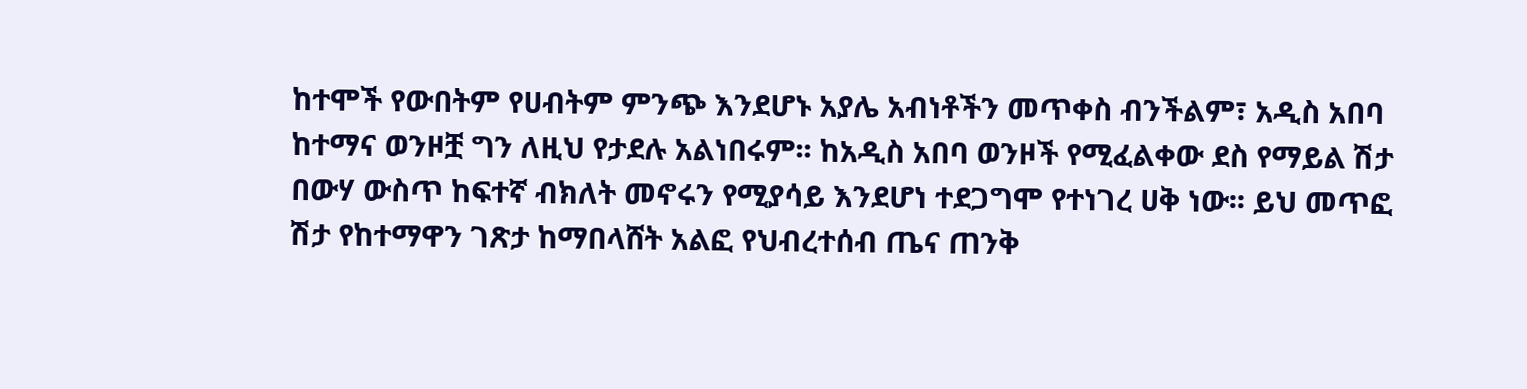ከተሞች የውበትም የሀብትም ምንጭ እንደሆኑ አያሌ አብነቶችን መጥቀስ ብንችልም፣ አዲስ አበባ ከተማና ወንዞቿ ግን ለዚህ የታደሉ አልነበሩም፡፡ ከአዲስ አበባ ወንዞች የሚፈልቀው ደስ የማይል ሽታ በውሃ ውስጥ ከፍተኛ ብክለት መኖሩን የሚያሳይ እንደሆነ ተደጋግሞ የተነገረ ሀቅ ነው፡፡ ይህ መጥፎ ሽታ የከተማዋን ገጽታ ከማበላሸት አልፎ የህብረተሰብ ጤና ጠንቅ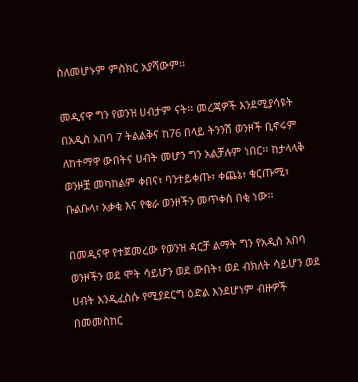ስለመሆኑም ምስክር አያሻውም፡፡

መዲናዋ ግን የወንዝ ሀብታም ናት፡፡ መረጃዎች እንደሚያሳዩት በአዲስ አበባ 7 ትልልቅና ከ76 በላይ ትንንሽ ወንዞች ቢኖሩም ለከተማዋ ውበትና ሀብት መሆን ግን አልቻሉም ነበር፡፡ ከታላላቅ ወንዞቿ መካከልም ቀበና፣ ባንተይቀጡ፣ ቀጨኔ፣ ቁርጡሚ፣ ቡልቡላ፣ አቃቂ እና የቄራ ወንዞችን መጥቀስ በቂ ነው፡፡

በመዲናዋ የተጀመረው የወንዝ ዳርቻ ልማት ግን የአዲስ አበባ ወንዞችን ወደ ሞት ሳይሆን ወደ ውበት፣ ወደ ብክለት ሳይሆን ወደ ሀብት እንዲፈስሱ የሚያደርግ ዕድል እንደሆነም ብዙዎች በመመስከር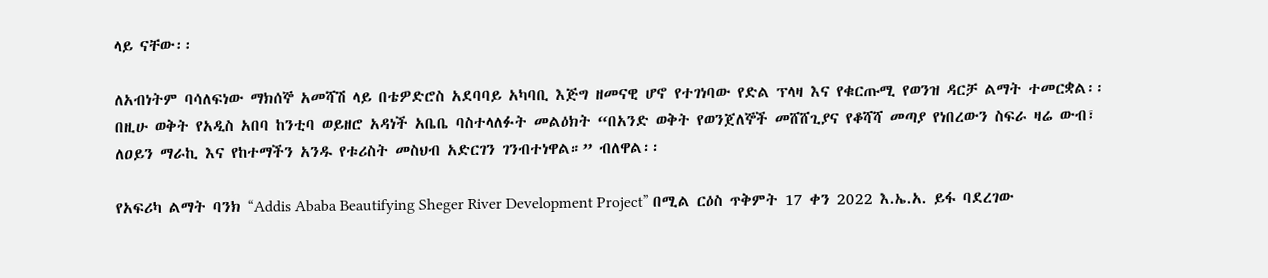ላይ ናቸው፡፡

ለአብነትም ባሳለፍነው ማክሰኞ አመሻሽ ላይ በቴዎድሮስ አደባባይ አካባቢ እጅግ ዘመናዊ ሆኖ የተገነባው የድል ፕላዛ እና የቁርጡሚ የወንዝ ዳርቻ ልማት ተመርቋል፡፡ በዚሁ ወቅት የአዲስ አበባ ከንቲባ ወይዘሮ አዳነች አቤቤ ባስተላለፉት መልዕክት “በአንድ ወቅት የወንጀለኞች መሸሸጊያና የቆሻሻ መጣያ የነበረውን ስፍራ ዛሬ ውብ፣ ለዐይን ማራኪ እና የከተማችን አንዱ የቱሪስት መስህብ አድርገን ገንብተነዋል።” ብለዋል፡፡

የአፍሪካ ልማት ባንክ “Addis Ababa Beautifying Sheger River Development Project” በሚል ርዕስ ጥቅምት 17 ቀን 2022 እ.ኤ.አ. ይፋ ባደረገው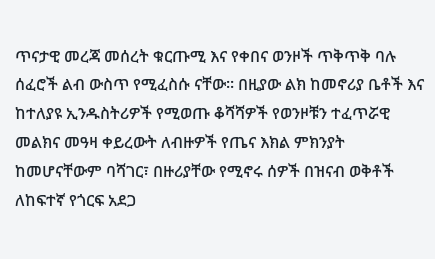ጥናታዊ መረጃ መሰረት ቁርጡሚ እና የቀበና ወንዞች ጥቅጥቅ ባሉ ሰፈሮች ልብ ውስጥ የሚፈስሱ ናቸው፡፡ በዚያው ልክ ከመኖሪያ ቤቶች እና ከተለያዩ ኢንዱስትሪዎች የሚወጡ ቆሻሻዎች የወንዞቹን ተፈጥሯዊ መልክና መዓዛ ቀይረውት ለብዙዎች የጤና እክል ምክንያት ከመሆናቸውም ባሻገር፣ በዙሪያቸው የሚኖሩ ሰዎች በዝናብ ወቅቶች ለከፍተኛ የጎርፍ አደጋ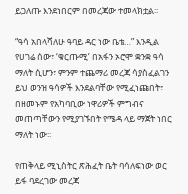ይጋለጡ እንደነበርም በመረጃው ተመላክቷል፡፡

“ዓሳ አበላሻለሁ ዓባይ ዳር ነው ቤቴ…” እንዲል የሀገሬ ሰው፣ ‘ቁርጡሚ’ በአፋን ኦሮሞ ቋንቋ ዓሳ ማለት ሲሆን፣ ምንም ተጨማሪ መረጃ ሳያስፈልገን ይህ ወንዝ ዓሳዎች እንደልባቸው የሚፈነጩበት፣ በዘመኑም የአካባቢው ነዋሪዎች ምግብና መጠጣቸውን የሚያገኙበት የሜዳ ላይ ማጀት ነበር ማለት ነው፡፡

የጠቅላይ ሚኒስትር ጽሕፈት ቤት ባሳለፍነው ወር ይፋ ባደረገው መረጃ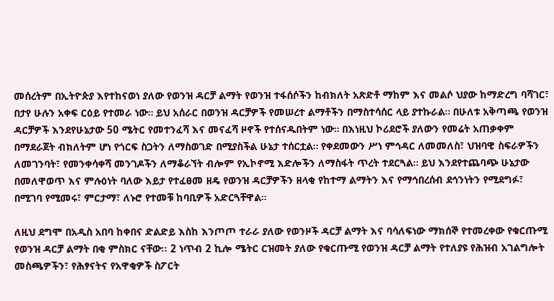መሰረትም በኢትዮጵያ እየተከናወነ ያለው የወንዝ ዳርቻ ልማት የወንዝ ተፋሰሶችን ከብክለት አጽድቶ ማከም እና መልሶ ህያው ከማድረግ ባሻገር፣ በታየ ሁሉን አቀፍ ርዕይ የተመራ ነው። ይህ አሰራር በወንዝ ዳርቻዎች የመሠረተ ልማቶችን በማስተሳሰር ላይ ያተኩራል። በሁለቱ አቅጣጫ የወንዝ ዳርቻዎች እንደየሁኔታው 50 ሜትር የመተንፈሻ እና መናፈሻ ዞኖች የተሰናዱበትም ነው። በእነዚህ ኮሪደሮች ያለውን የመሬት አጠቃቀም በማደራጀት ብክለትም ሆነ የጎርፍ ስጋትን ለማስወገድ በሚያስችል ሁኔታ ተሰርቷል። የቀደመውን ሥነ ምኅዳር ለመመለስ፣ ህዝባዊ ስፍራዎችን ለመገንባት፣ የመንቀሳቀሻ መንገዶችን ለማቆራኘት ብሎም የኢኮኖሚ እድሎችን ለማስፋት ጥረት ተደርጓል። ይህ እንደየተጨባጭ ሁኔታው በመለዋወጥ እና ምሉዕነት ባለው እይታ የተፈፀመ ዘዴ የወንዝ ዳርቻዎችን ዘላቂ የከተማ ልማትን እና የማኅበረሰብ ደኅንነትን የሚደግፉ፣ በሚገባ የሚመሩ፣ ምርታማ፣ ለኑሮ የተመቹ ከባቢዎች አድርጓቸዋል።

ለዚህ ደግሞ በአዲስ አበባ ከቀበና ድልድይ እስከ እንጦጦ ተራራ ያለው የወንዞች ዳርቻ ልማት እና ባሳለፍነው ማክሰኞ የተመረቀው የቁርጡሚ የወንዝ ዳርቻ ልማት በቂ ምስክር ናቸው፡፡ 2 ነጥብ 2 ኪሎ ሜትር ርዝመት ያለው የቁርጡሚ የወንዝ ዳርቻ ልማት የተለያዩ የሕዝብ አገልግሎት መስጫዎችን፣ የሕፃናትና የአዋቂዎች ስፖርት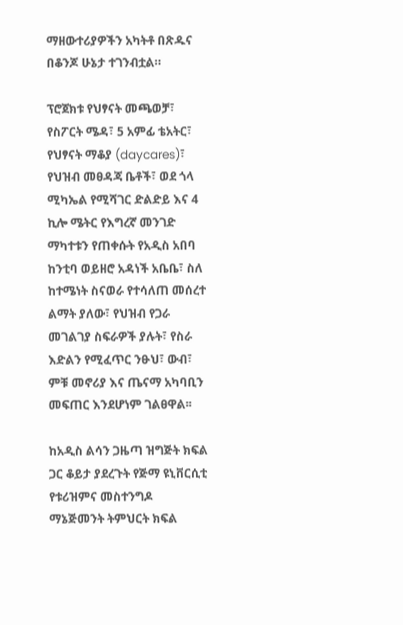ማዘውተሪያዎችን አካትቶ በጽዱና በቆንጆ ሁኔታ ተገንብቷል።

ፕሮጀክቱ የህፃናት መጫወቻ፣ የስፖርት ሜዳ፣ 5 አምፊ ቴአትር፣ የህፃናት ማቆያ (daycares)፣ የህዝብ መፀዳጃ ቤቶች፣ ወደ ጎላ ሚካኤል የሚሻገር ድልድይ እና 4 ኪሎ ሜትር የእግረኛ መንገድ ማካተቱን የጠቀሱት የአዲስ አበባ ከንቲባ ወይዘሮ አዳነች አቤቤ፣ ስለ ከተሜነት ስናወራ የተሳለጠ መሰረተ ልማት ያለው፣ የህዝብ የጋራ መገልገያ ስፍራዎች ያሉት፣ የስራ እድልን የሚፈጥር ንፁህ፣ ውብ፣ ምቹ መኖሪያ እና ጤናማ አካባቢን መፍጠር እንደሆነም ገልፀዋል፡፡

ከአዲስ ልሳን ጋዜጣ ዝግጅት ክፍል ጋር ቆይታ ያደረጉት የጅማ ዩኒቨርሲቲ የቱሪዝምና መስተንግዶ ማኔጅመንት ትምህርት ክፍል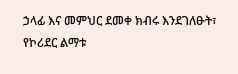ኃላፊ እና መምህር ደመቀ ክብሩ እንደገለፁት፣ የኮሪደር ልማቱ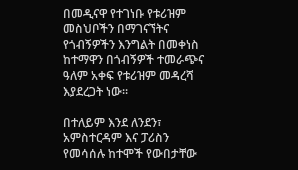በመዲናዋ የተገነቡ የቱሪዝም መስህቦችን በማገናኘትና የጎብኝዎችን እንግልት በመቀነስ ከተማዋን በጎብኝዎች ተመራጭና ዓለም አቀፍ የቱሪዝም መዳረሻ እያደረጋት ነው፡፡

በተለይም እንደ ለንደን፣ አምስተርዳም እና ፓሪስን የመሳሰሉ ከተሞች የውበታቸው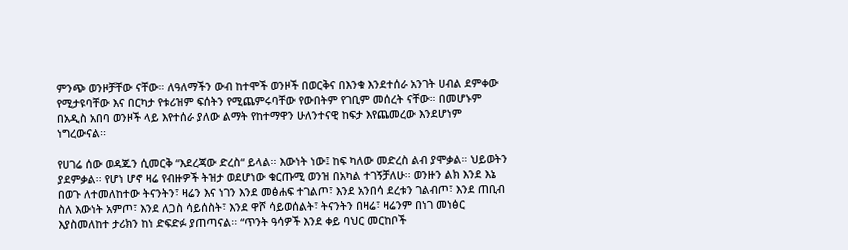ምንጭ ወንዞቻቸው ናቸው። ለዓለማችን ውብ ከተሞች ወንዞች በወርቅና በእንቁ እንደተሰራ አንገት ሀብል ደምቀው የሚታዩባቸው እና በርካታ የቱሪዝም ፍሰትን የሚጨምሩባቸው የውበትም የገቢም መሰረት ናቸው። በመሆኑም በአዲስ አበባ ወንዞች ላይ እየተሰራ ያለው ልማት የከተማዋን ሁለንተናዊ ከፍታ እየጨመረው እንደሆነም ነግረውናል፡፡

የሀገሬ ሰው ወዳጁን ሲመርቅ “እደረጃው ድረስ“ ይላል፡፡ እውነት ነው፤ ከፍ ካለው መድረስ ልብ ያሞቃል። ህይወትን ያደምቃል፡፡ የሆነ ሆኖ ዛሬ የብዙዎች ትዝታ ወደሆነው ቁርጡሚ ወንዝ በአካል ተገኝቻለሁ፡፡ ወንዙን ልክ እንደ እኔ በወጉ ለተመለከተው ትናንትን፣ ዛሬን እና ነገን እንደ መፅሐፍ ተገልጦ፣ እንደ አንበሳ ደረቱን ገልብጦ፣ እንደ ጠቢብ ስለ እውነት አምጦ፣ እንደ ለጋስ ሳይሰስት፣ እንደ ዋሾ ሳይወሰልት፣ ትናንትን በዛሬ፣ ዛሬንም በነገ መነፅር እያስመለከተ ታሪክን ከነ ድፍድፉ ያጠጣናል፡፡ “ጥንት ዓሳዎች እንደ ቀይ ባህር መርከቦች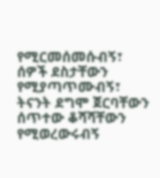የሚርመሰመሱብኝ፣ ሰዎች ደስታቸውን የሚያጣጥሙብኝ፣ ትናንት ደግሞ ጀርባቸውን ሰጥተው ቆሻሻቸውን የሚወረውሩብኝ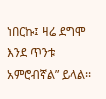ነበርኩ፤ ዛሬ ደግሞ እንደ ጥንቱ አምሮብኛል” ይላል፡፡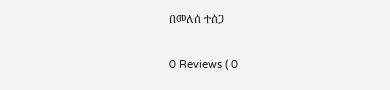በመለሰ ተሰጋ

0 Reviews ( 0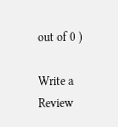out of 0 )

Write a Review